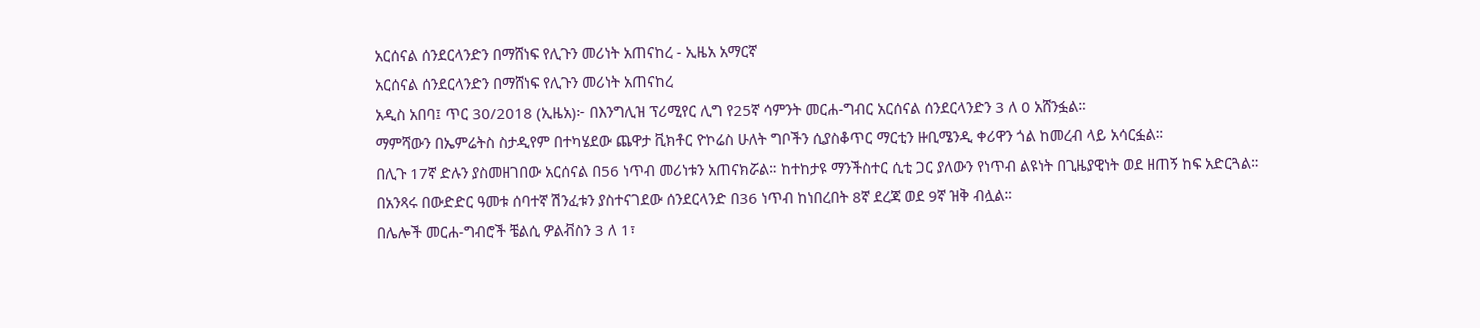አርሰናል ሰንደርላንድን በማሸነፍ የሊጉን መሪነት አጠናከረ - ኢዜአ አማርኛ
አርሰናል ሰንደርላንድን በማሸነፍ የሊጉን መሪነት አጠናከረ
አዲስ አበባ፤ ጥር 30/2018 (ኢዜአ)፦ በእንግሊዝ ፕሪሚየር ሊግ የ25ኛ ሳምንት መርሐ-ግብር አርሰናል ሰንደርላንድን 3 ለ 0 አሸንፏል።
ማምሻውን በኤምሬትስ ስታዲየም በተካሄደው ጨዋታ ቪክቶር ዮኮሬስ ሁለት ግቦችን ሲያስቆጥር ማርቲን ዙቢሜንዲ ቀሪዋን ጎል ከመረብ ላይ አሳርፏል።
በሊጉ 17ኛ ድሉን ያስመዘገበው አርሰናል በ56 ነጥብ መሪነቱን አጠናክሯል። ከተከታዩ ማንችስተር ሲቲ ጋር ያለውን የነጥብ ልዩነት በጊዜያዊነት ወደ ዘጠኝ ከፍ አድርጓል።
በአንጻሩ በውድድር ዓመቱ ሰባተኛ ሽንፈቱን ያስተናገደው ሰንደርላንድ በ36 ነጥብ ከነበረበት 8ኛ ደረጃ ወደ 9ኛ ዝቅ ብሏል።
በሌሎች መርሐ-ግብሮች ቼልሲ ዎልቭስን 3 ለ 1፣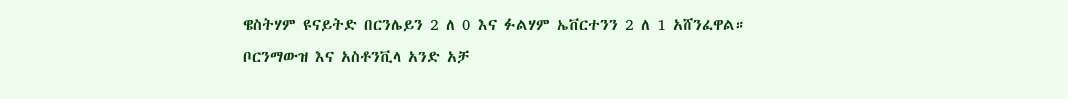ዌስትሃም ዩናይትድ በርንሌይን 2 ለ 0 እና ፉልሃም ኤቨርተንን 2 ለ 1 አሸንፈዋል።
ቦርንማውዝ እና አስቶንቪላ አንድ አቻ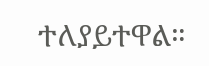ተለያይተዋል።